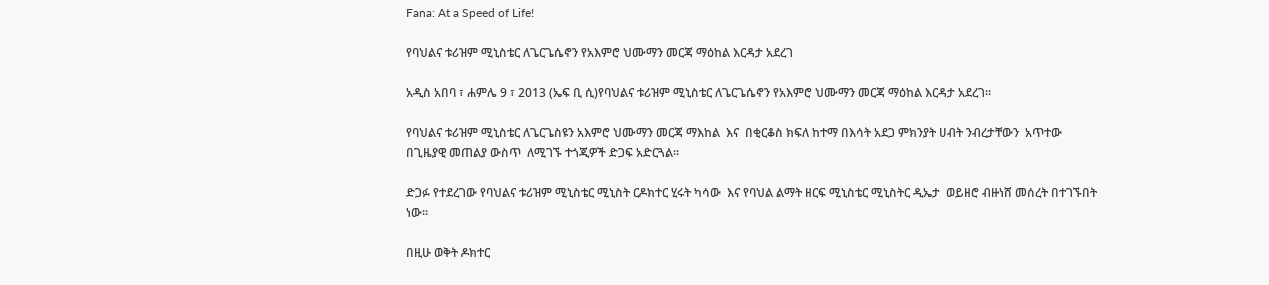Fana: At a Speed of Life!

የባህልና ቱሪዝም ሚኒስቴር ለጌርጌሴኖን የአእምሮ ህሙማን መርጃ ማዕከል እርዳታ አደረገ

አዲስ አበባ ፣ ሐምሌ 9 ፣ 2013 (ኤፍ ቢ ሲ)የባህልና ቱሪዝም ሚኒስቴር ለጌርጌሴኖን የአእምሮ ህሙማን መርጃ ማዕከል እርዳታ አደረገ፡፡

የባህልና ቱሪዝም ሚኒስቴር ለጌርጌስዩን አእምሮ ህሙማን መርጃ ማእከል  እና  በቂርቆስ ክፍለ ከተማ በእሳት አደጋ ምክንያት ሀብት ንብረታቸውን  አጥተው   በጊዜያዊ መጠልያ ውስጥ  ለሚገኙ ተጎጂዎች ድጋፍ አድርጓል።

ድጋፉ የተደረገው የባህልና ቱሪዝም ሚኒስቴር ሚኒስት ርዶክተር ሂሩት ካሳው  እና የባህል ልማት ዘርፍ ሚኒስቴር ሚኒስትር ዲኤታ  ወይዘሮ ብዙነሸ መሰረት በተገኙበት ነው፡፡

በዚሁ ወቅት ዶክተር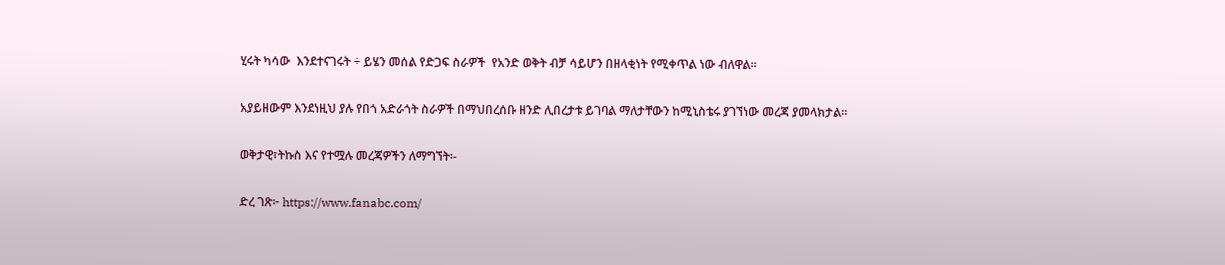ሂሩት ካሳው  እንደተናገሩት ÷ ይሄን መሰል የድጋፍ ስራዎች  የአንድ ወቅት ብቻ ሳይሆን በዘላቂነት የሚቀጥል ነው ብለዋል።

አያይዘውም እንደነዚህ ያሉ የበጎ አድራጎት ስራዎች በማህበረሰቡ ዘንድ ሊበረታቱ ይገባል ማለታቸውን ከሚኒስቴሩ ያገኘነው መረጃ ያመላክታል።

ወቅታዊ፣ትኩስ እና የተሟሉ መረጃዎችን ለማግኘት፡-

ድረ ገጽ፦ https://www.fanabc.com/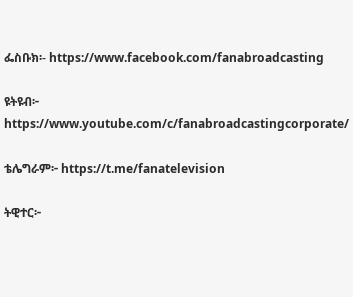ፌስቡክ፡- https://www.facebook.com/fanabroadcasting

ዩትዩብ፦ https://www.youtube.com/c/fanabroadcastingcorporate/

ቴሌግራም፦ https://t.me/fanatelevision

ትዊተር፦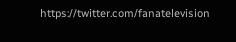https://twitter.com/fanatelevision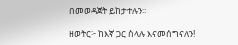በመወዳጀት ይከታተሉን፡፡

ዘወትር፦ ከእኛ ጋር ስላሉ እናመሰግናለን!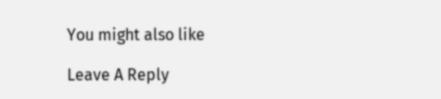You might also like

Leave A Reply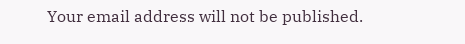Your email address will not be published.